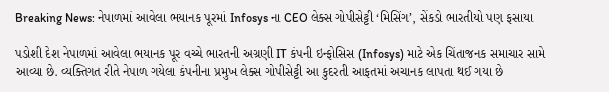Breaking News: નેપાળમાં આવેલા ભયાનક પૂરમાં Infosys ના CEO લેક્સ ગોપીસેટ્ટી ‘મિસિંગ’, સેંકડો ભારતીયો પણ ફસાયા

પડોશી દેશ નેપાળમાં આવેલા ભયાનક પૂર વચ્ચે ભારતની અગ્રણી IT કંપની ઇન્ફોસિસ (Infosys) માટે એક ચિંતાજનક સમાચાર સામે આવ્યા છે. વ્યક્તિગત રીતે નેપાળ ગયેલા કંપનીના પ્રમુખ લેક્સ ગોપીસેટ્ટી આ કુદરતી આફતમાં અચાનક લાપતા થઈ ગયા છે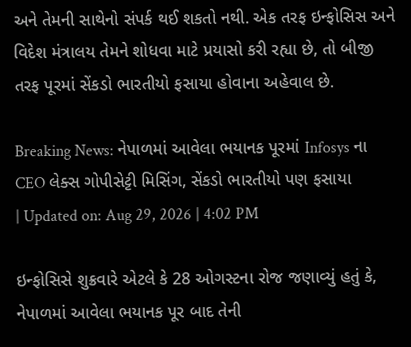અને તેમની સાથેનો સંપર્ક થઈ શકતો નથી. એક તરફ ઇન્ફોસિસ અને વિદેશ મંત્રાલય તેમને શોધવા માટે પ્રયાસો કરી રહ્યા છે, તો બીજી તરફ પૂરમાં સેંકડો ભારતીયો ફસાયા હોવાના અહેવાલ છે.

Breaking News: નેપાળમાં આવેલા ભયાનક પૂરમાં Infosys ના CEO લેક્સ ગોપીસેટ્ટી મિસિંગ, સેંકડો ભારતીયો પણ ફસાયા
| Updated on: Aug 29, 2026 | 4:02 PM

ઇન્ફોસિસે શુક્રવારે એટલે કે 28 ઓગસ્ટના રોજ જણાવ્યું હતું કે, નેપાળમાં આવેલા ભયાનક પૂર બાદ તેની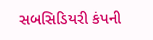સબસિડિયરી કંપની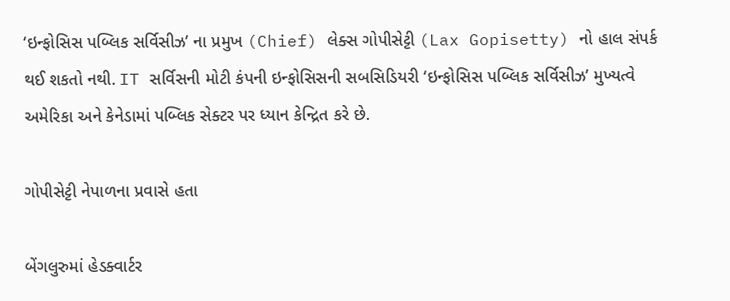‘ઇન્ફોસિસ પબ્લિક સર્વિસીઝ’ ના પ્રમુખ (Chief) લેક્સ ગોપીસેટ્ટી (Lax Gopisetty) નો હાલ સંપર્ક થઈ શકતો નથી. IT સર્વિસની મોટી કંપની ઇન્ફોસિસની સબસિડિયરી ‘ઇન્ફોસિસ પબ્લિક સર્વિસીઝ’ મુખ્યત્વે અમેરિકા અને કેનેડામાં પબ્લિક સેક્ટર પર ધ્યાન કેન્દ્રિત કરે છે.

ગોપીસેટ્ટી નેપાળના પ્રવાસે હતા

બેંગલુરુમાં હેડક્વાર્ટર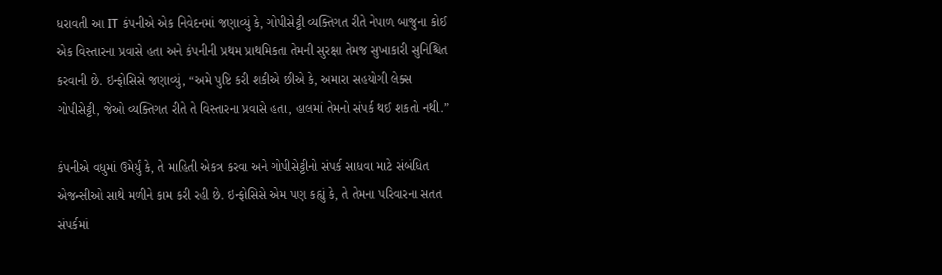ધરાવતી આ IT કંપનીએ એક નિવેદનમાં જણાવ્યું કે, ગોપીસેટ્ટી વ્યક્તિગત રીતે નેપાળ બાજુના કોઈ એક વિસ્તારના પ્રવાસે હતા અને કંપનીની પ્રથમ પ્રાથમિકતા તેમની સુરક્ષા તેમજ સુખાકારી સુનિશ્ચિત કરવાની છે. ઇન્ફોસિસે જણાવ્યું, “અમે પુષ્ટિ કરી શકીએ છીએ કે, અમારા સહયોગી લેક્સ ગોપીસેટ્ટી, જેઓ વ્યક્તિગત રીતે તે વિસ્તારના પ્રવાસે હતા, હાલમાં તેમનો સંપર્ક થઈ શકતો નથી.”

કંપનીએ વધુમાં ઉમેર્યું કે, તે માહિતી એકત્ર કરવા અને ગોપીસેટ્ટીનો સંપર્ક સાધવા માટે સંબંધિત એજન્સીઓ સાથે મળીને કામ કરી રહી છે. ઇન્ફોસિસે એમ પણ કહ્યું કે, તે તેમના પરિવારના સતત સંપર્કમાં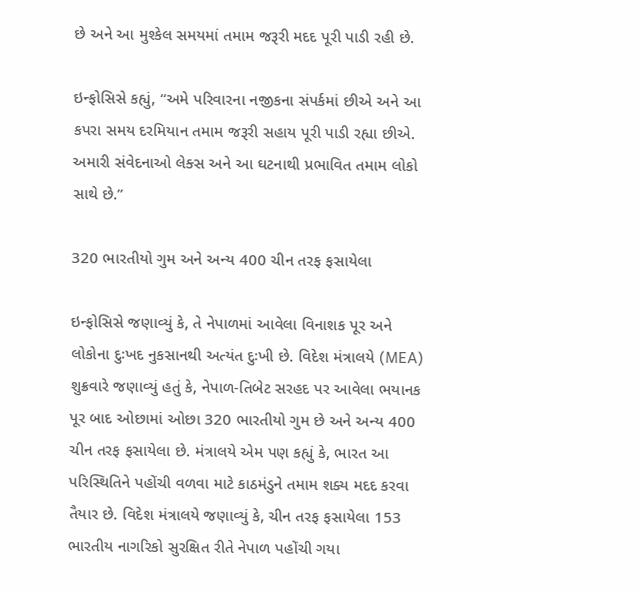છે અને આ મુશ્કેલ સમયમાં તમામ જરૂરી મદદ પૂરી પાડી રહી છે.

ઇન્ફોસિસે કહ્યું, “અમે પરિવારના નજીકના સંપર્કમાં છીએ અને આ કપરા સમય દરમિયાન તમામ જરૂરી સહાય પૂરી પાડી રહ્યા છીએ. અમારી સંવેદનાઓ લેક્સ અને આ ઘટનાથી પ્રભાવિત તમામ લોકો સાથે છે.”

320 ભારતીયો ગુમ અને અન્ય 400 ચીન તરફ ફસાયેલા

ઇન્ફોસિસે જણાવ્યું કે, તે નેપાળમાં આવેલા વિનાશક પૂર અને લોકોના દુઃખદ નુકસાનથી અત્યંત દુઃખી છે. વિદેશ મંત્રાલયે (MEA) શુક્રવારે જણાવ્યું હતું કે, નેપાળ-તિબેટ સરહદ પર આવેલા ભયાનક પૂર બાદ ઓછામાં ઓછા 320 ભારતીયો ગુમ છે અને અન્ય 400 ચીન તરફ ફસાયેલા છે. મંત્રાલયે એમ પણ કહ્યું કે, ભારત આ પરિસ્થિતિને પહોંચી વળવા માટે કાઠમંડુને તમામ શક્ય મદદ કરવા તૈયાર છે. વિદેશ મંત્રાલયે જણાવ્યું કે, ચીન તરફ ફસાયેલા 153 ભારતીય નાગરિકો સુરક્ષિત રીતે નેપાળ પહોંચી ગયા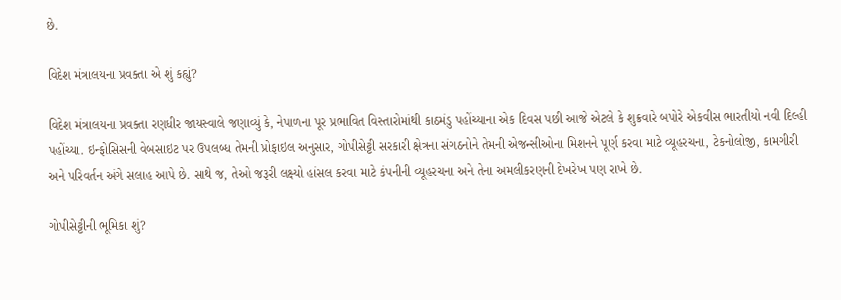છે.

વિદેશ મંત્રાલયના પ્રવક્તા એ શું કહ્યું?

વિદેશ મંત્રાલયના પ્રવક્તા રણધીર જાયસ્વાલે જણાવ્યું કે, નેપાળના પૂર પ્રભાવિત વિસ્તારોમાંથી કાઠમંડુ પહોંચ્યાના એક દિવસ પછી આજે એટલે કે શુક્રવારે બપોરે એકવીસ ભારતીયો નવી દિલ્હી પહોંચ્યા. ઇન્ફોસિસની વેબસાઇટ પર ઉપલબ્ધ તેમની પ્રોફાઇલ અનુસાર, ગોપીસેટ્ટી સરકારી ક્ષેત્રના સંગઠનોને તેમની એજન્સીઓના મિશનને પૂર્ણ કરવા માટે વ્યૂહરચના, ટેકનોલોજી, કામગીરી અને પરિવર્તન અંગે સલાહ આપે છે. સાથે જ, તેઓ જરૂરી લક્ષ્યો હાંસલ કરવા માટે કંપનીની વ્યૂહરચના અને તેના અમલીકરણની દેખરેખ પણ રાખે છે.

ગોપીસેટ્ટીની ભૂમિકા શું?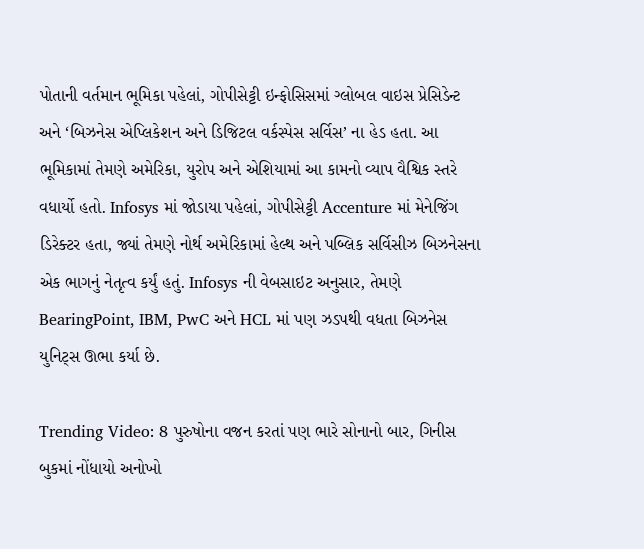પોતાની વર્તમાન ભૂમિકા પહેલાં, ગોપીસેટ્ટી ઇન્ફોસિસમાં ગ્લોબલ વાઇસ પ્રેસિડેન્ટ અને ‘બિઝનેસ એપ્લિકેશન અને ડિજિટલ વર્કસ્પેસ સર્વિસ’ ના હેડ હતા. આ ભૂમિકામાં તેમણે અમેરિકા, યુરોપ અને એશિયામાં આ કામનો વ્યાપ વૈશ્વિક સ્તરે વધાર્યો હતો. Infosys માં જોડાયા પહેલાં, ગોપીસેટ્ટી Accenture માં મેનેજિંગ ડિરેક્ટર હતા, જ્યાં તેમણે નોર્થ અમેરિકામાં હેલ્થ અને પબ્લિક સર્વિસીઝ બિઝનેસના એક ભાગનું નેતૃત્વ કર્યું હતું. Infosys ની વેબસાઇટ અનુસાર, તેમણે BearingPoint, IBM, PwC અને HCL માં પણ ઝડપથી વધતા બિઝનેસ યુનિટ્સ ઊભા કર્યા છે.

Trending Video: 8 પુરુષોના વજન કરતાં પણ ભારે સોનાનો બાર, ગિનીસ બુકમાં નોંધાયો અનોખો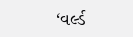‘વર્લ્ડ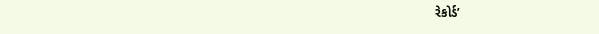રેકોર્ડ’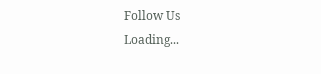Follow Us
Loading...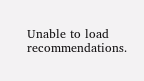Unable to load recommendations.